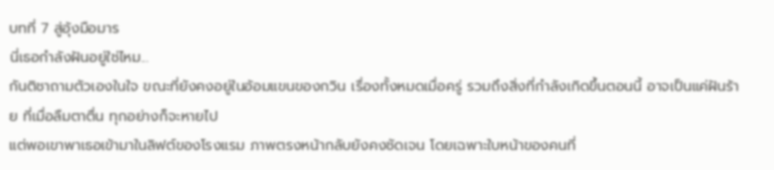บทที่ 7 สู่อุ้งมือมาร
นี่เธอกำลังฝันอยู่ใช่ไหม...
กันติชาถามตัวเองในใจ ขณะที่ยังคงอยู่ในอ้อมแขนของกวิน เรื่องทั้งหมดเมื่อครู่ รวมถึงสิ่งที่กำลังเกิดขึ้นตอนนี้ อาจเป็นแค่ฝันร้าย ที่เมื่อลืมตาตื่น ทุกอย่างก็จะหายไป
แต่พอเขาพาเธอเข้ามาในลิฟต์ของโรงแรม ภาพตรงหน้ากลับยังคงชัดเจน โดยเฉพาะใบหน้าของคนที่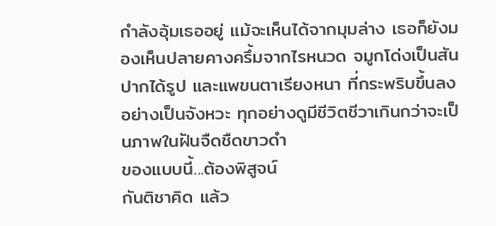กำลังอุ้มเธออยู่ แม้จะเห็นได้จากมุมล่าง เธอก็ยังมองเห็นปลายคางครึ้มจากไรหนวด จมูกโด่งเป็นสัน ปากได้รูป และแพขนตาเรียงหนา ที่กระพริบขึ้นลงอย่างเป็นจังหวะ ทุกอย่างดูมีชีวิตชีวาเกินกว่าจะเป็นภาพในฝันจืดชืดขาวดำ
ของแบบนี้...ต้องพิสูจน์
กันติชาคิด แล้ว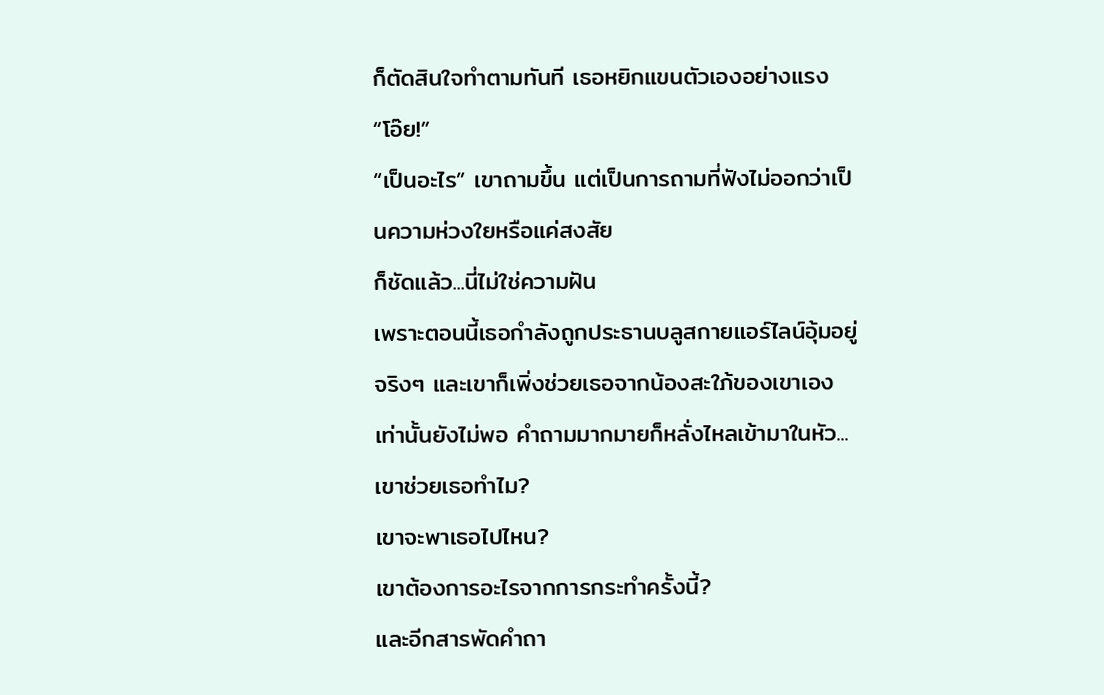ก็ตัดสินใจทำตามทันที เธอหยิกแขนตัวเองอย่างแรง
“โอ๊ย!”
“เป็นอะไร” เขาถามขึ้น แต่เป็นการถามที่ฟังไม่ออกว่าเป็นความห่วงใยหรือแค่สงสัย
ก็ชัดแล้ว...นี่ไม่ใช่ความฝัน
เพราะตอนนี้เธอกำลังถูกประธานบลูสกายแอร์ไลน์อุ้มอยู่จริงๆ และเขาก็เพิ่งช่วยเธอจากน้องสะใภ้ของเขาเอง
เท่านั้นยังไม่พอ คำถามมากมายก็หลั่งไหลเข้ามาในหัว...
เขาช่วยเธอทำไม?
เขาจะพาเธอไปไหน?
เขาต้องการอะไรจากการกระทำครั้งนี้?
และอีกสารพัดคำถา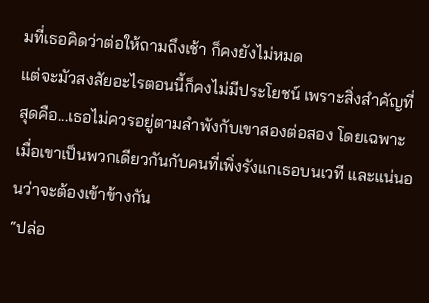มที่เธอคิดว่าต่อให้ถามถึงเช้า ก็คงยังไม่หมด
แต่จะมัวสงสัยอะไรตอนนี้ก็คงไม่มีประโยชน์ เพราะสิ่งสำคัญที่สุดคือ...เธอไม่ควรอยู่ตามลำพังกับเขาสองต่อสอง โดยเฉพาะเมื่อเขาเป็นพวกเดียวกันกับคนที่เพิ่งรังแกเธอบนเวที และแน่นอนว่าจะต้องเข้าข้างกัน
“ปล่อ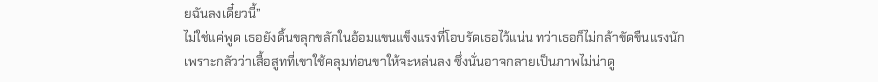ยฉันลงเดี๋ยวนี้”
ไม่ใช่แค่พูด เธอยังดิ้นขลุกขลักในอ้อมแขนแข็งแรงที่โอบรัดเธอไว้แน่น ทว่าเธอก็ไม่กล้าขัดขืนแรงนัก เพราะกลัวว่าเสื้อสูทที่เขาใช้คลุมท่อนขาให้จะหล่นลง ซึ่งนั่นอาจกลายเป็นภาพไม่น่าดู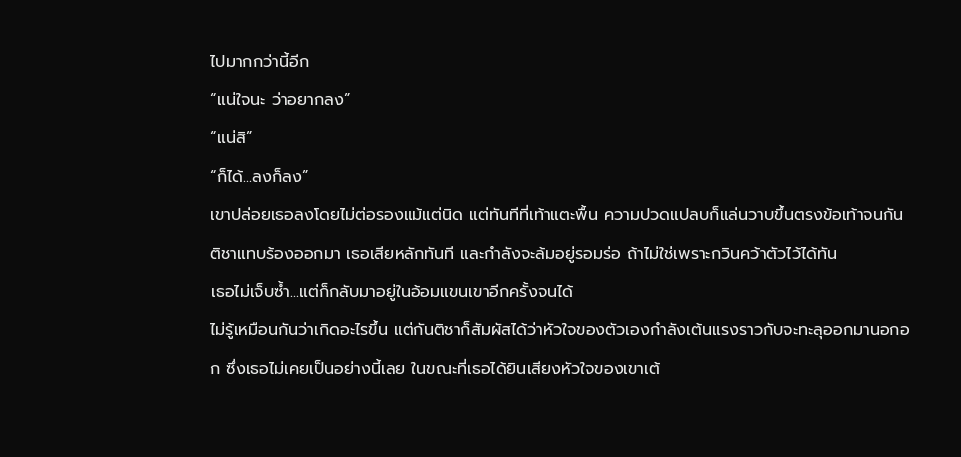ไปมากกว่านี้อีก
“แน่ใจนะ ว่าอยากลง”
“แน่สิ”
“ก็ได้...ลงก็ลง”
เขาปล่อยเธอลงโดยไม่ต่อรองแม้แต่นิด แต่ทันทีที่เท้าแตะพื้น ความปวดแปลบก็แล่นวาบขึ้นตรงข้อเท้าจนกันติชาแทบร้องออกมา เธอเสียหลักทันที และกำลังจะล้มอยู่รอมร่อ ถ้าไม่ใช่เพราะกวินคว้าตัวไว้ได้ทัน
เธอไม่เจ็บซ้ำ...แต่ก็กลับมาอยู่ในอ้อมแขนเขาอีกครั้งจนได้
ไม่รู้เหมือนกันว่าเกิดอะไรขึ้น แต่กันติชาก็สัมผัสได้ว่าหัวใจของตัวเองกำลังเต้นแรงราวกับจะทะลุออกมานอกอก ซึ่งเธอไม่เคยเป็นอย่างนี้เลย ในขณะที่เธอได้ยินเสียงหัวใจของเขาเต้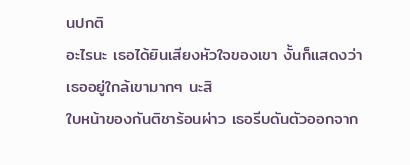นปกติ
อะไรนะ เธอได้ยินเสียงหัวใจของเขา งั้นก็แสดงว่าเธออยู่ใกล้เขามากๆ นะสิ
ใบหน้าของกันติชาร้อนผ่าว เธอรีบดันตัวออกจาก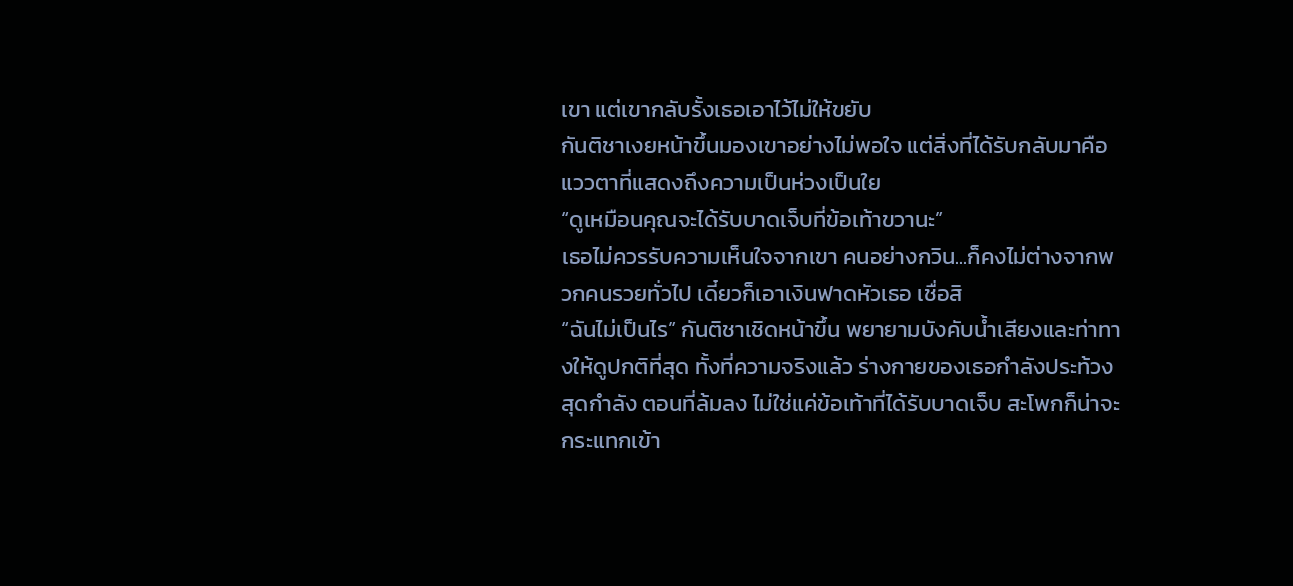เขา แต่เขากลับรั้งเธอเอาไว้ไม่ให้ขยับ
กันติชาเงยหน้าขึ้นมองเขาอย่างไม่พอใจ แต่สิ่งที่ได้รับกลับมาคือแววตาที่แสดงถึงความเป็นห่วงเป็นใย
“ดูเหมือนคุณจะได้รับบาดเจ็บที่ข้อเท้าขวานะ”
เธอไม่ควรรับความเห็นใจจากเขา คนอย่างกวิน...ก็คงไม่ต่างจากพวกคนรวยทั่วไป เดี๋ยวก็เอาเงินฟาดหัวเธอ เชื่อสิ
“ฉันไม่เป็นไร” กันติชาเชิดหน้าขึ้น พยายามบังคับน้ำเสียงและท่าทางให้ดูปกติที่สุด ทั้งที่ความจริงแล้ว ร่างกายของเธอกำลังประท้วงสุดกำลัง ตอนที่ล้มลง ไม่ใช่แค่ข้อเท้าที่ได้รับบาดเจ็บ สะโพกก็น่าจะกระแทกเข้า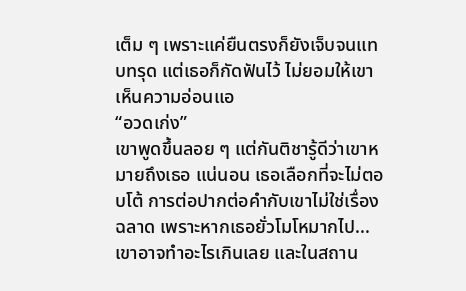เต็ม ๆ เพราะแค่ยืนตรงก็ยังเจ็บจนแทบทรุด แต่เธอก็กัดฟันไว้ ไม่ยอมให้เขาเห็นความอ่อนแอ
“อวดเก่ง”
เขาพูดขึ้นลอย ๆ แต่กันติชารู้ดีว่าเขาหมายถึงเธอ แน่นอน เธอเลือกที่จะไม่ตอบโต้ การต่อปากต่อคำกับเขาไม่ใช่เรื่องฉลาด เพราะหากเธอยั่วโมโหมากไป...เขาอาจทำอะไรเกินเลย และในสถาน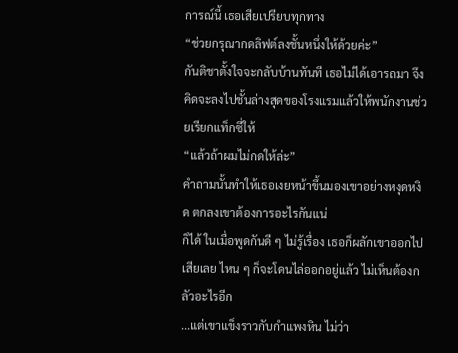การณ์นี้ เธอเสียเปรียบทุกทาง
“ช่วยกรุณากดลิฟต์ลงชั้นหนึ่งให้ด้วยค่ะ”
กันติชาตั้งใจจะกลับบ้านทันที เธอไม่ได้เอารถมา จึงคิดจะลงไปชั้นล่างสุดของโรงแรมแล้วให้พนักงานช่วยเรียกแท็กซี่ให้
“แล้วถ้าผมไม่กดให้ล่ะ”
คำถามนั้นทำให้เธอเงยหน้าขึ้นมองเขาอย่างหงุดหงิด ตกลงเขาต้องการอะไรกันแน่
ก็ได้ ในเมื่อพูดกันดี ๆ ไม่รู้เรื่อง เธอก็ผลักเขาออกไปเสียเลย ไหน ๆ ก็จะโดนไล่ออกอยู่แล้ว ไม่เห็นต้องกลัวอะไรอีก
...แต่เขาแข็งราวกับกำแพงหิน ไม่ว่า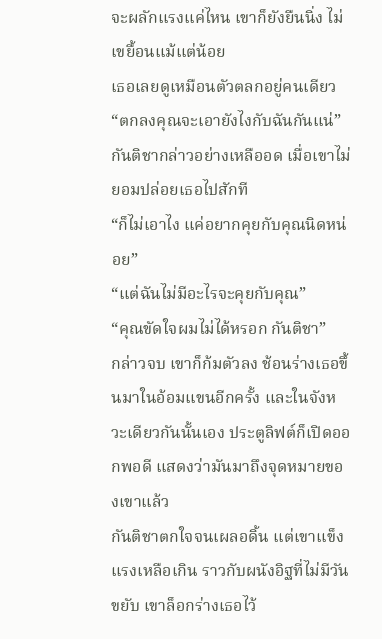จะผลักแรงแค่ไหน เขาก็ยังยืนนิ่ง ไม่เขยื้อนแม้แต่น้อย
เธอเลยดูเหมือนตัวตลกอยู่คนเดียว
“ตกลงคุณจะเอายังไงกับฉันกันแน่” กันติชากล่าวอย่างเหลืออด เมื่อเขาไม่ยอมปล่อยเธอไปสักที
“ก็ไม่เอาไง แค่อยากคุยกับคุณนิดหน่อย”
“แต่ฉันไม่มีอะไรจะคุยกับคุณ”
“คุณขัดใจผมไม่ได้หรอก กันติชา”
กล่าวจบ เขาก็ก้มตัวลง ช้อนร่างเธอขึ้นมาในอ้อมแขนอีกครั้ง และในจังหวะเดียวกันนั้นเอง ประตูลิฟต์ก็เปิดออกพอดี แสดงว่ามันมาถึงจุดหมายของเขาแล้ว
กันติชาตกใจจนเผลอดิ้น แต่เขาแข็งแรงเหลือเกิน ราวกับผนังอิฐที่ไม่มีวันขยับ เขาล็อกร่างเธอไว้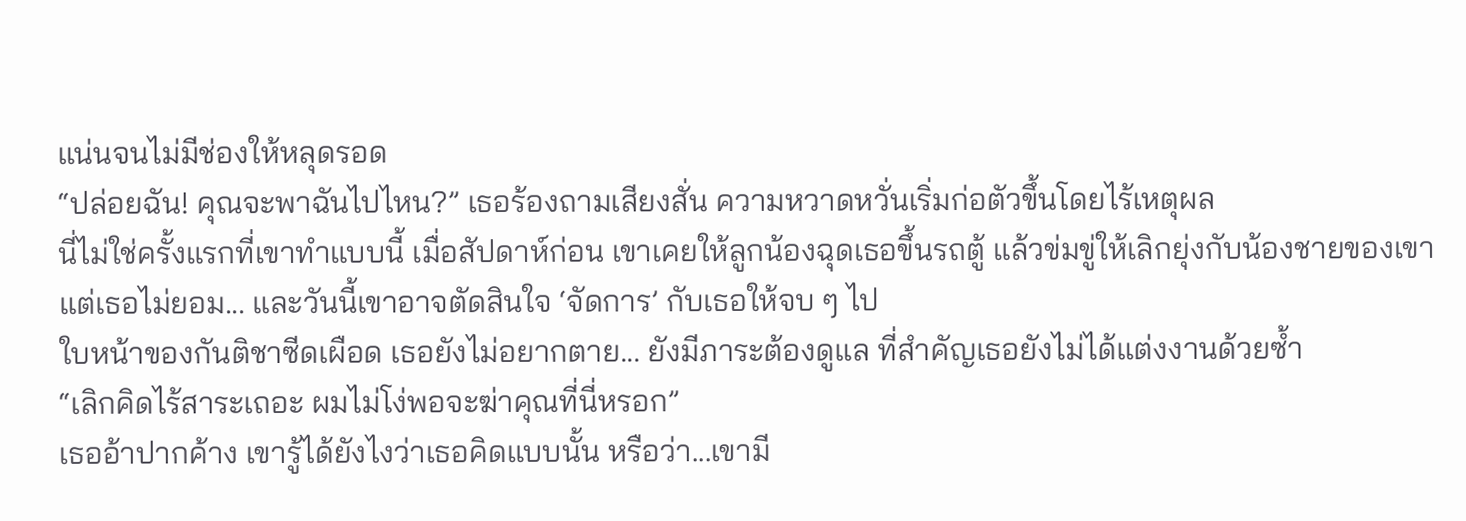แน่นจนไม่มีช่องให้หลุดรอด
“ปล่อยฉัน! คุณจะพาฉันไปไหน?” เธอร้องถามเสียงสั่น ความหวาดหวั่นเริ่มก่อตัวขึ้นโดยไร้เหตุผล
นี่ไม่ใช่ครั้งแรกที่เขาทำแบบนี้ เมื่อสัปดาห์ก่อน เขาเคยให้ลูกน้องฉุดเธอขึ้นรถตู้ แล้วข่มขู่ให้เลิกยุ่งกับน้องชายของเขา แต่เธอไม่ยอม... และวันนี้เขาอาจตัดสินใจ ‘จัดการ’ กับเธอให้จบ ๆ ไป
ใบหน้าของกันติชาซีดเผือด เธอยังไม่อยากตาย... ยังมีภาระต้องดูแล ที่สำคัญเธอยังไม่ได้แต่งงานด้วยซ้ำ
“เลิกคิดไร้สาระเถอะ ผมไม่โง่พอจะฆ่าคุณที่นี่หรอก”
เธออ้าปากค้าง เขารู้ได้ยังไงว่าเธอคิดแบบนั้น หรือว่า...เขามี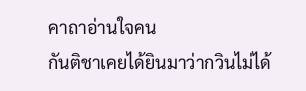คาถาอ่านใจคน
กันติชาเคยได้ยินมาว่ากวินไม่ได้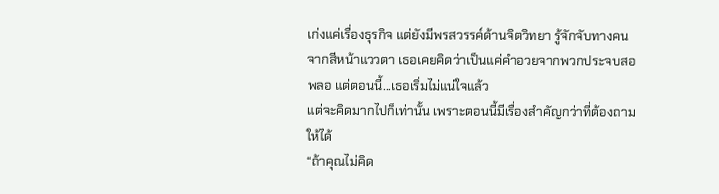เก่งแค่เรื่องธุรกิจ แต่ยังมีพรสวรรค์ด้านจิตวิทยา รู้จักจับทางคนจากสีหน้าแววตา เธอเคยคิดว่าเป็นแค่คำอวยจากพวกประจบสอพลอ แต่ตอนนี้...เธอเริ่มไม่แน่ใจแล้ว
แต่จะคิดมากไปก็เท่านั้น เพราะตอนนี้มีเรื่องสำคัญกว่าที่ต้องถามให้ได้
“ถ้าคุณไม่คิด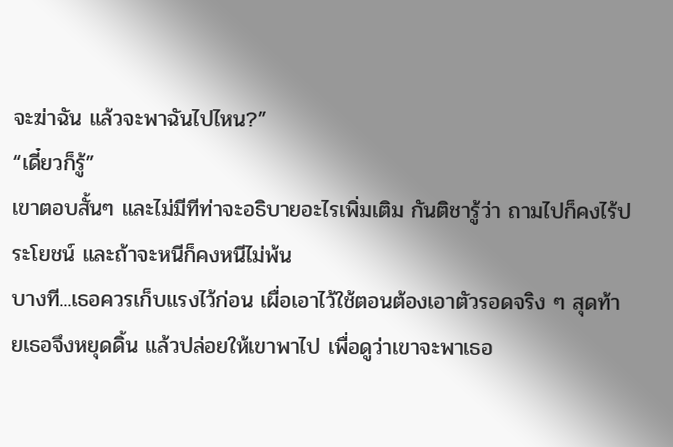จะฆ่าฉัน แล้วจะพาฉันไปไหน?”
“เดี๋ยวก็รู้”
เขาตอบสั้นๆ และไม่มีทีท่าจะอธิบายอะไรเพิ่มเติม กันติชารู้ว่า ถามไปก็คงไร้ประโยชน์ และถ้าจะหนีก็คงหนีไม่พ้น
บางที...เธอควรเก็บแรงไว้ก่อน เผื่อเอาไว้ใช้ตอนต้องเอาตัวรอดจริง ๆ สุดท้ายเธอจึงหยุดดิ้น แล้วปล่อยให้เขาพาไป เพื่อดูว่าเขาจะพาเธอ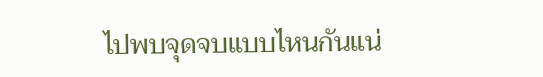ไปพบจุดจบแบบไหนกันแน่